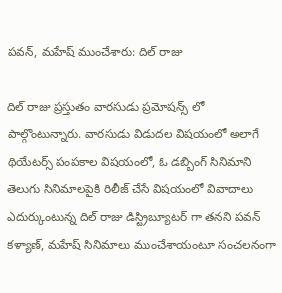పవన్, మహేష్ ముంచేశారు: దిల్ రాజు

దిల్ రాజు ప్రస్తుతం వారసుడు ప్రమోషన్స్ లో పాల్గొంటున్నారు. వారసుడు విడుదల విషయంలో అలాగే థియేటర్స్ పంపకాల విషయంలో, ఓ డబ్బింగ్ సినిమాని తెలుగు సినిమాలపైకి రిలీజ్ చేసే విషయంలో వివాదాలు ఎదుర్కుంటున్న దిల్ రాజు డిస్ట్రిబ్యూటర్ గా తనని పవన్ కళ్యాణ్, మహేష్ సినిమాలు ముంచేశాయంటూ సంచలనంగా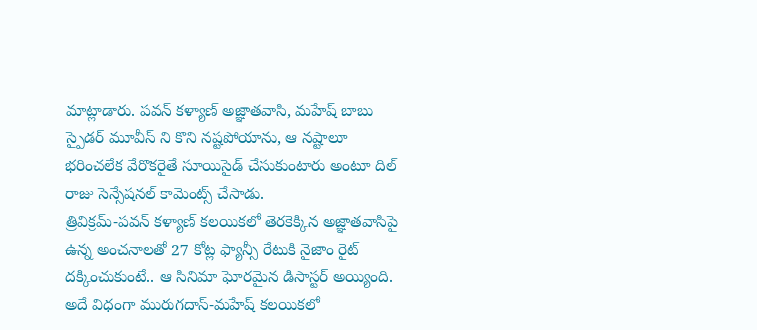మాట్లాడారు. పవన్ కళ్యాణ్ అజ్ఞాతవాసి, మహేష్ బాబు స్పైడర్ మూవీస్ ని కొని నష్టపోయాను, ఆ నష్టాలూ భరించలేక వేరొకరైతే సూయిసైడ్ చేసుకుంటారు అంటూ దిల్ రాజు సెన్సేషనల్ కామెంట్స్ చేసాడు.
త్రివిక్రమ్-పవన్ కళ్యాణ్ కలయికలో తెరకెక్కిన అజ్ఞాతవాసిపై ఉన్న అంచనాలతో 27 కోట్ల ఫ్యాన్సీ రేటుకి నైజాం రైట్ దక్కించుకుంటే.. ఆ సినిమా ఘోరమైన డిసాస్టర్ అయ్యింది. అదే విధంగా మురుగదాస్-మహేష్ కలయికలో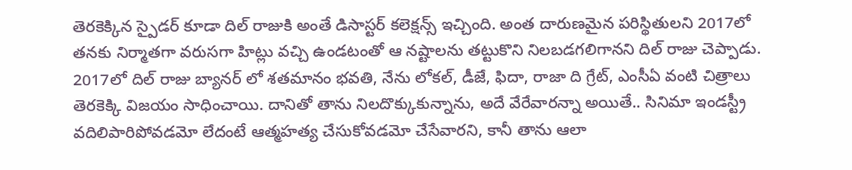తెరకెక్కిన స్పైడర్ కూడా దిల్ రాజుకి అంతే డిసాస్టర్ కలెక్షన్స్ ఇచ్చింది. అంత దారుణమైన పరిస్థితులని 2017లో తనకు నిర్మాతగా వరుసగా హిట్లు వచ్చి ఉండటంతో ఆ నష్టాలను తట్టుకొని నిలబడగలిగానని దిల్ రాజు చెప్పాడు.
2017లో దిల్ రాజు బ్యానర్ లో శతమానం భవతి, నేను లోకల్, డీజే, ఫిదా, రాజా ది గ్రేట్, ఎంసీఏ వంటి చిత్రాలు తెరకెక్కి విజయం సాధించాయి. దానితో తాను నిలదొక్కుకున్నాను, అదే వేరేవారన్నా అయితే.. సినిమా ఇండస్ట్రీ వదిలిపారిపోవడమో లేదంటే ఆత్మహత్య చేసుకోవడమో చేసేవారని, కానీ తాను ఆలా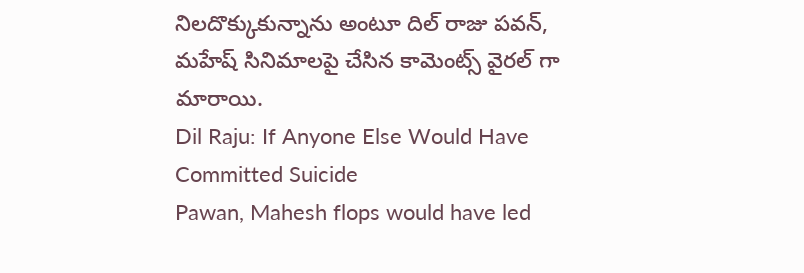నిలదొక్కుకున్నాను అంటూ దిల్ రాజు పవన్, మహేష్ సినిమాలపై చేసిన కామెంట్స్ వైరల్ గా మారాయి.
Dil Raju: If Anyone Else Would Have Committed Suicide
Pawan, Mahesh flops would have led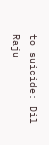to suicide: Dil Raju